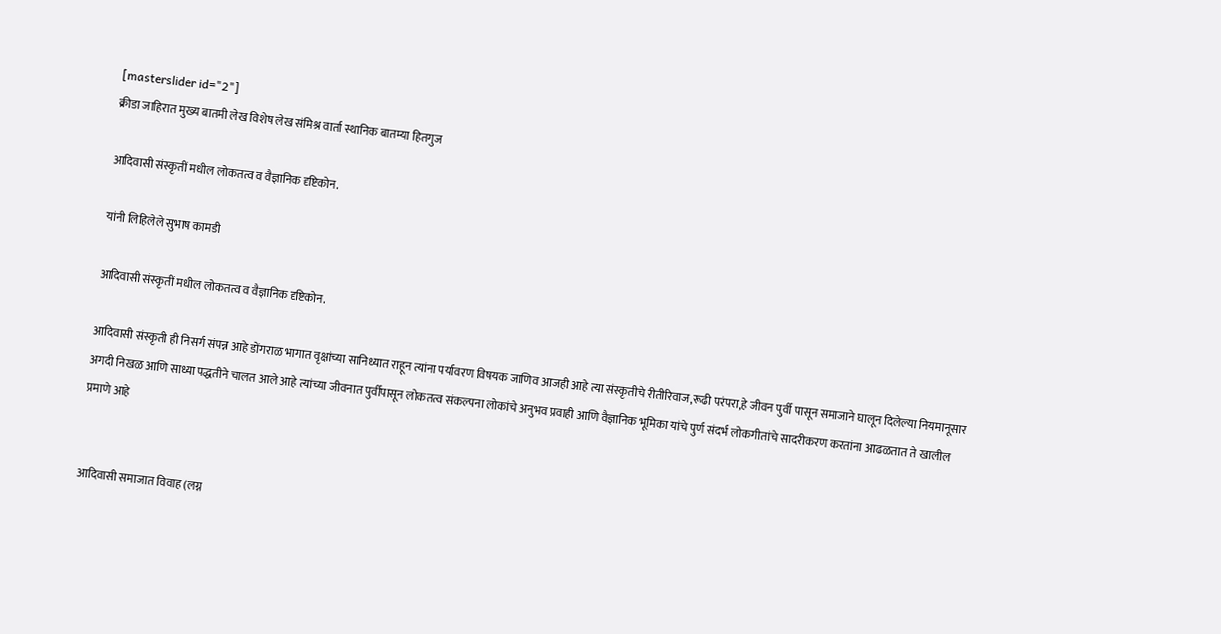[masterslider id="2"]
क्रीडा जाहिरात मुख्य बातमी लेख विशेष लेख संमिश्र वार्ता स्थानिक बातम्या हितगुज

आदिवासी संस्कृतीं मधील लोकतत्व व वैज्ञानिक दृष्टिकोन.

यांनी लिहिलेले सुभाष कामडी

आदिवासी संस्कृतीं मधील लोकतत्व व वैज्ञानिक दृष्टिकोन.

आदिवासी संस्कृती ही निसर्ग संपन्न आहे डोंगराळ भागात वृक्षांच्या सानिध्यात राहून त्यांना पर्यावरण विषयक जाणिव आजही आहे त्या संस्कृतीचे रीतीरिवाज,रूढी परंपरा,हे जीवन पुर्वी पासून समाजाने घालून दिलेल्या नियमानूसार अगदी निखळ आणि साध्या पद्धतीने चालत आले आहे त्यांच्या जीवनात पुर्वीपासून लोकतत्व संकल्पना लोकांचे अनुभव प्रवाही आणि वैज्ञानिक भूमिका यांचे पुर्ण संदर्भ लोकगीतांचे सादरीकरण करतांना आढळतात ते खालील प्रमाणे आहे


आदिवासी समाजात विवाह (लग्न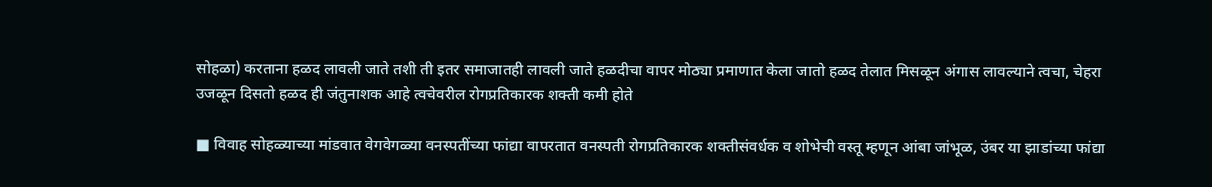सोहळा) करताना हळद लावली जाते तशी ती इतर समाजातही लावली जाते हळदीचा वापर मोठ्या प्रमाणात केला जातो हळद तेलात मिसळून अंगास लावल्याने त्वचा, चेहरा उजळून दिसतो हळद ही जंतुनाशक आहे त्वचेवरील रोगप्रतिकारक शक्ती कमी होते

■ विवाह सोहळ्याच्या मांडवात वेगवेगळ्या वनस्पतींच्या फांद्या वापरतात वनस्पती रोगप्रतिकारक शक्तीसंवर्धक व शोभेची वस्तू म्हणून आंबा जांभूळ, उंबर या झाडांच्या फांद्या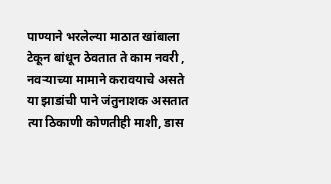पाण्याने भरलेल्या माठात खांबाला टेकून बांधून ठेवतात ते काम नवरी , नवऱ्याच्या मामाने करावयाचे असते या झाडांची पाने जंतुनाशक असतात त्या ठिकाणी कोणतीही माशी, डास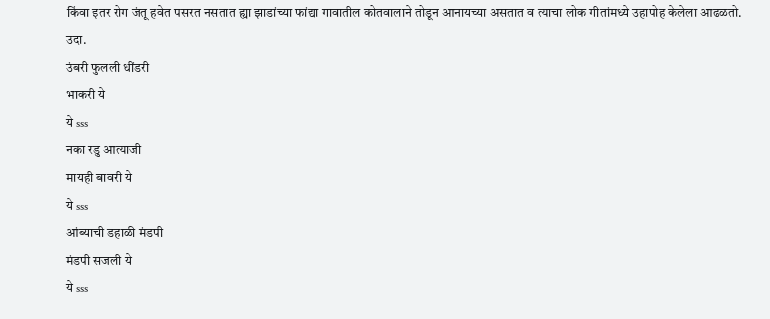किंवा इतर रोग जंतू हवेत पसरत नसतात ह्या झाडांच्या फांद्या गावातील कोतवालाने तोडून आनायच्या असतात व त्याचा लोक गीतांमध्ये उहापोह केलेला आढळतो.
उदा.
उंबरी फुलली धींडरी
भाकरी ये
ये sss
नका रडु आत्याजी
मायही बावरी ये
ये sss
आंब्याची डहाळी मंडपी
मंडपी सजली ये
ये sss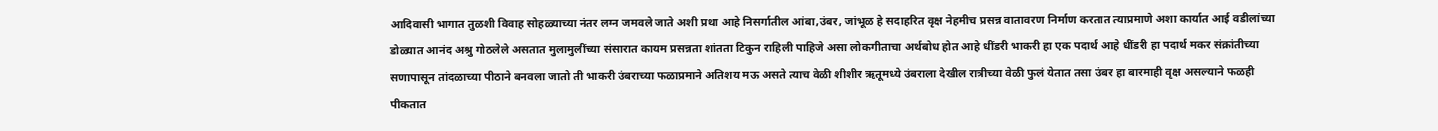आदिवासी भागात तुळशी विवाह सोहळ्याच्या नंतर लग्न जमवले जाते अशी प्रथा आहे निसर्गातील आंबा,उंबर, जांभूळ हे सदाहरित वृक्ष नेहमीच प्रसन्न वातावरण निर्माण करतात त्याप्रमाणे अशा कार्यात आई वडीलांच्या डोळ्यात आनंद अश्रु गोठलेले असतात मुलामुलींच्या संसारात कायम प्रसन्नता शांतता टिकुन राहिली पाहिजे असा लोकगीताचा अर्थबोध होत आहे धींडरी भाकरी हा एक पदार्थ आहे धींडरी हा पदार्थ मकर संक्रांतीच्या सणापासून तांदळाच्या पीठाने बनवला जातो ती भाकरी उंबराच्या फळाप्रमाने अतिशय मऊ असते त्याच वेळी शीशीर ऋतूमध्ये उंबराला देखील रात्रीच्या वेळी फुलं येतात तसा उंबर हा बारमाही वृक्ष असल्याने फळही पीकतात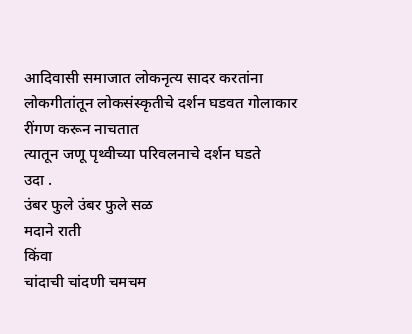आदिवासी समाजात लोकनृत्य सादर करतांना लोकगीतांतून लोकसंस्कृतीचे दर्शन घडवत गोलाकार रींगण करून नाचतात
त्यातून जणू पृथ्वीच्या परिवलनाचे दर्शन घडते
उदा ‌.
उंबर फुले उंबर फुले सळ
मदाने राती
किंवा
चांदाची चांदणी चमचम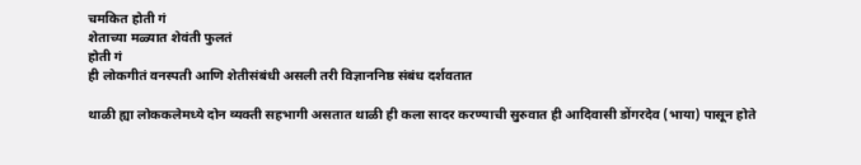चमकित होती गं
शेताच्या मळ्यात शेवंती फुलतं
होती गं
ही लोकगीतं वनस्पती आणि शेतीसंबंधी असली तरी विज्ञाननिष्ठ संबंध दर्शवतात

थाळी ह्या लोककलेमध्ये दोन व्यक्ती सहभागी असतात थाळी ही कला सादर करण्याची सुरुवात ही आदिवासी डोंगरदेव (भाया) पासून होते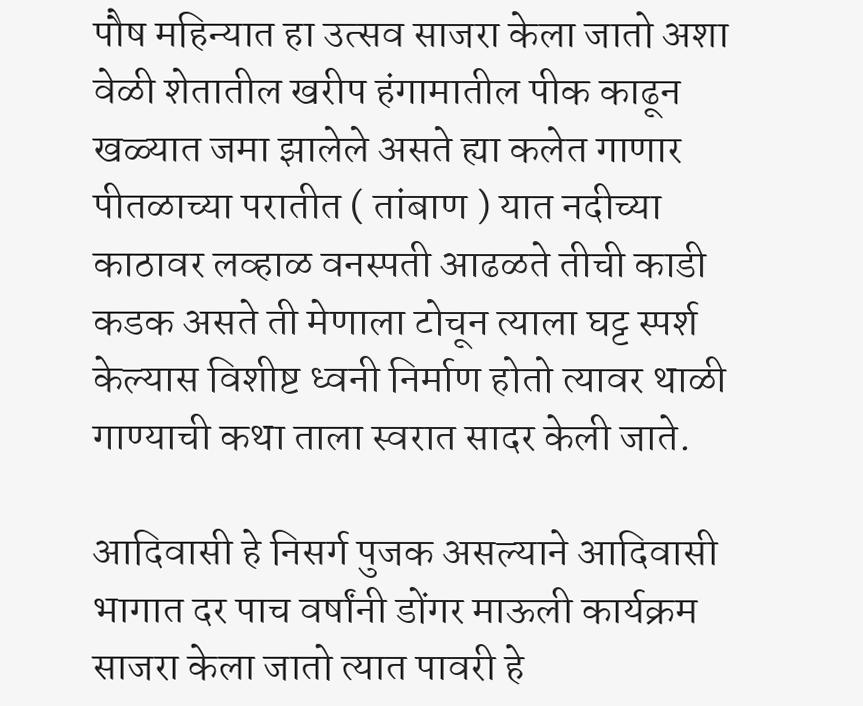पौष महिन्यात हा उत्सव साजरा केला जातो अशा वेळी शेतातील खरीप हंगामातील पीक काढून खळ्यात जमा झालेले असते ह्या कलेत गाणार पीतळाच्या परातीत ( तांबाण ) यात नदीच्या काठावर लव्हाळ वनस्पती आढळते तीची काडी कडक असते ती मेणाला टोचून त्याला घट्ट स्पर्श केल्यास विशीष्ट ध्वनी निर्माण होतो त्यावर थाळी गाण्याची कथा ताला स्वरात सादर केली जाते.

आदिवासी हे निसर्ग पुजक असल्याने आदिवासी भागात दर पाच वर्षांनी डोंगर माऊली कार्यक्रम साजरा केला जातो त्यात पावरी हे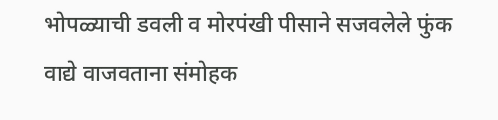भोपळ्याची डवली व मोरपंखी पीसाने सजवलेले फुंक वाद्ये वाजवताना संमोहक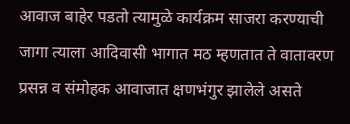आवाज बाहेर पडतो त्यामुळे कार्यक्रम साजरा करण्याची जागा त्याला आदिवासी भागात मठ म्हणतात ते वातावरण प्रसन्न व संमोहक आवाजात क्षणभंगुर झालेले असते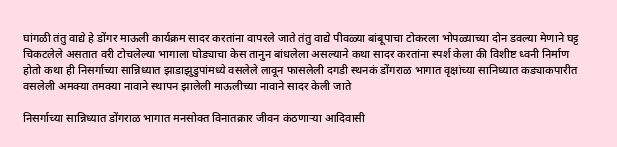घांगळी तंतु वाद्ये हे डोंगर माऊली कार्यक्रम सादर करतांना वापरले जाते तंतु वाद्ये पीवळ्या बांबूपाचा टोकरला भोपळ्याच्या दोन डवल्या मेणाने घट्ट चिकटलेले असतात वरी टोचलेल्या भागाला घोड्याचा केस तानुन बांधलेला असल्याने कथा सादर करतांना स्पर्श केला की विशीष्ट ध्वनी निर्माण होतो कथा ही निसर्गाच्या सान्निध्यात झाडाझुडुपांमध्ये वसलेले लावून फासलेली दगडी स्थनकं डोंगराळ भागात वृक्षांच्या सानिध्यात कड्याकपारीत वसलेली अमक्या तमक्या नावाने स्थापन झालेली माऊलीच्या नावाने सादर केली जाते

निसर्गाच्या सान्निध्यात डोंगराळ भागात मनसोक्त विनातक्रार जीवन कंठणाऱ्या आदिवासी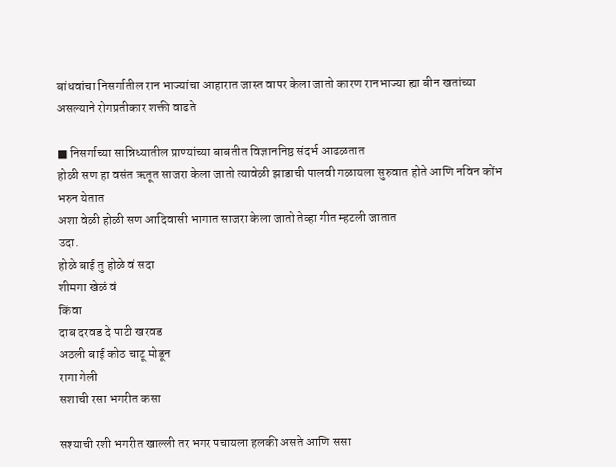बांधवांचा निसर्गातील रान भाज्यांचा आहारात जास्त वापर केला जातो कारण रानभाज्या ह्या बीन खतांच्या असल्याने रोगप्रतीकार शक्ती वाढते

■ निसर्गाच्या सान्निध्यातील प्राण्यांच्या बाबतीत विज्ञाननिष्ठ संदर्भ आढळतात
होळी सण हा वसंत ऋतूत साजरा केला जातो त्यावेळी झाडाची पालवी गळायला सुरुवात होते आणि नविन कोंभ भरुन येतात
अशा वेळी होळी सण आदिवासी भागात साजरा केला जातो तेव्हा गीत म्हटली जातात
उदा.
होळे बाई तु होळे वं सदा
शीमगा खेळं वं
किंवा
दाब दरवड दे पाटी खरवड
अठली बाई कोठ चाटू मोडून
रागा गेली
सशाची रसा भगरीत कसा

सश्याची रशी भगरीत खाल्ली तर भगर पचायला हलकी असते आणि ससा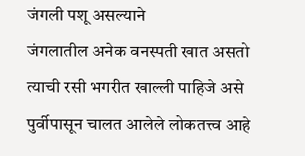जंगली पशू असल्याने
जंगलातील अनेक वनस्पती खात असतो त्याची रसी भगरीत खाल्ली पाहिजे असे पुर्वीपासून चालत आलेले लोकतत्त्व आहे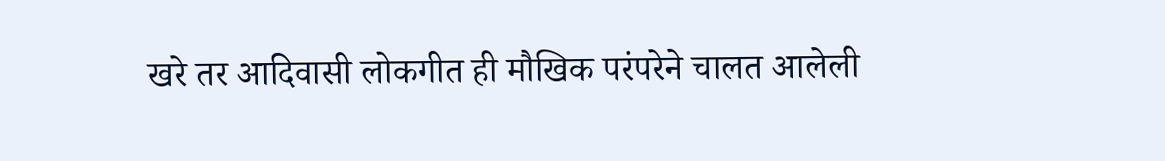खरे तर आदिवासी लोकगीत ही मौखिक परंपरेने चालत आलेली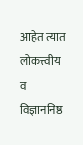आहेत त्यात लोकत्त्वीय व विज्ञाननिष्ठ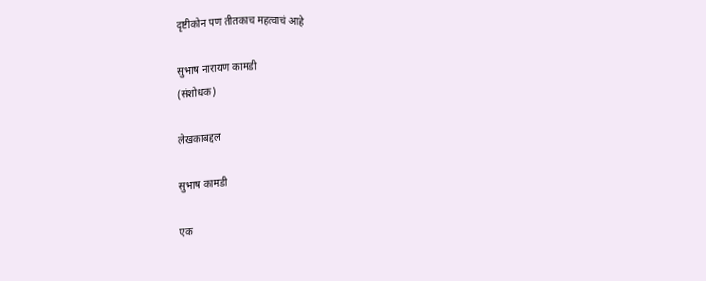दृष्टीकोन पण तीतकाच महत्वाचं आहे

सुभाष नारायण कामडी
(संशोधक)

लेखकाबद्दल

सुभाष कामडी

एक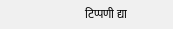टिप्पणी द्या